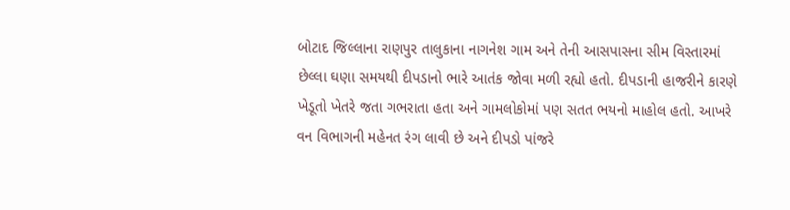બોટાદ જિલ્લાના રાણપુર તાલુકાના નાગનેશ ગામ અને તેની આસપાસના સીમ વિસ્તારમાં છેલ્લા ઘણા સમયથી દીપડાનો ભારે આતંક જોવા મળી રહ્યો હતો. દીપડાની હાજરીને કારણે ખેડૂતો ખેતરે જતા ગભરાતા હતા અને ગામલોકોમાં પણ સતત ભયનો માહોલ હતો. આખરે વન વિભાગની મહેનત રંગ લાવી છે અને દીપડો પાંજરે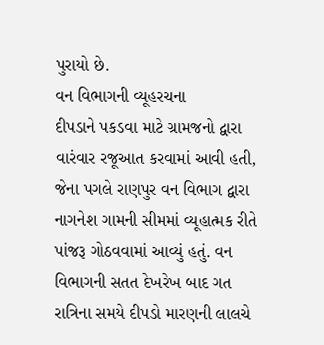પુરાયો છે.
વન વિભાગની વ્યૂહરચના
દીપડાને પકડવા માટે ગ્રામજનો દ્વારા વારંવાર રજૂઆત કરવામાં આવી હતી, જેના પગલે રાણપુર વન વિભાગ દ્વારા નાગનેશ ગામની સીમમાં વ્યૂહાત્મક રીતે પાંજરૂ ગોઠવવામાં આવ્યું હતું. વન વિભાગની સતત દેખરેખ બાદ ગત રાત્રિના સમયે દીપડો મારણની લાલચે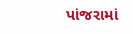પાંજરામાં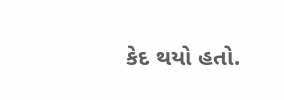કેદ થયો હતો.